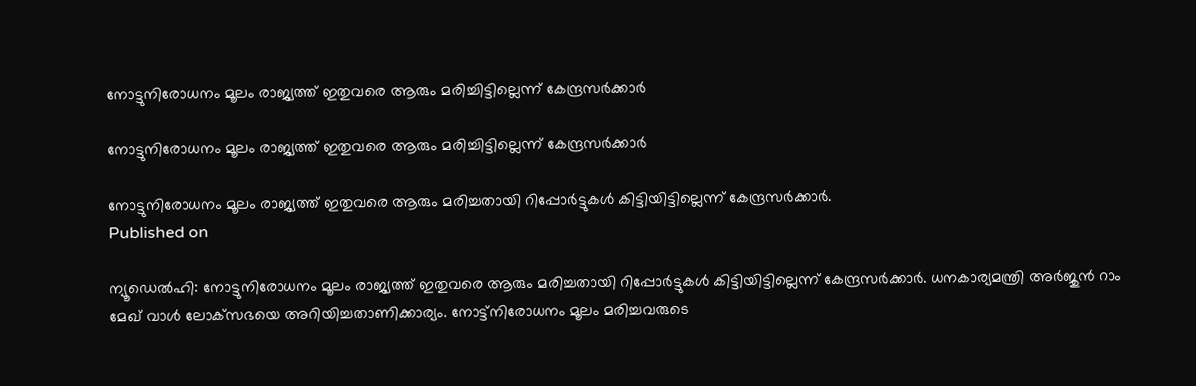നോട്ടുനിരോധനം മൂലം രാജ്യത്ത് ഇതുവരെ ആരും മരിച്ചിട്ടില്ലെന്ന് കേന്ദ്രസര്‍ക്കാര്‍

നോട്ടുനിരോധനം മൂലം രാജ്യത്ത് ഇതുവരെ ആരും മരിച്ചിട്ടില്ലെന്ന് കേന്ദ്രസര്‍ക്കാര്‍

നോട്ടുനിരോധനം മൂലം രാജ്യത്ത് ഇതുവരെ ആരും മരിച്ചതായി റിപ്പോര്‍ട്ടുകള്‍ കിട്ടിയിട്ടില്ലെന്ന് കേന്ദ്രസര്‍ക്കാര്‍.
Published on

ന്യൂഡെല്‍ഹി: നോട്ടുനിരോധനം മൂലം രാജ്യത്ത് ഇതുവരെ ആരും മരിച്ചതായി റിപ്പോര്‍ട്ടുകള്‍ കിട്ടിയിട്ടില്ലെന്ന് കേന്ദ്രസര്‍ക്കാര്‍. ധനകാര്യമന്ത്രി അര്‍ജുന്‍ റാം മേഖ് വാള്‍ ലോക്‌സഭയെ അറിയിച്ചതാണിക്കാര്യം. നോട്ട്‌നിരോധനം മൂലം മരിച്ചവരുടെ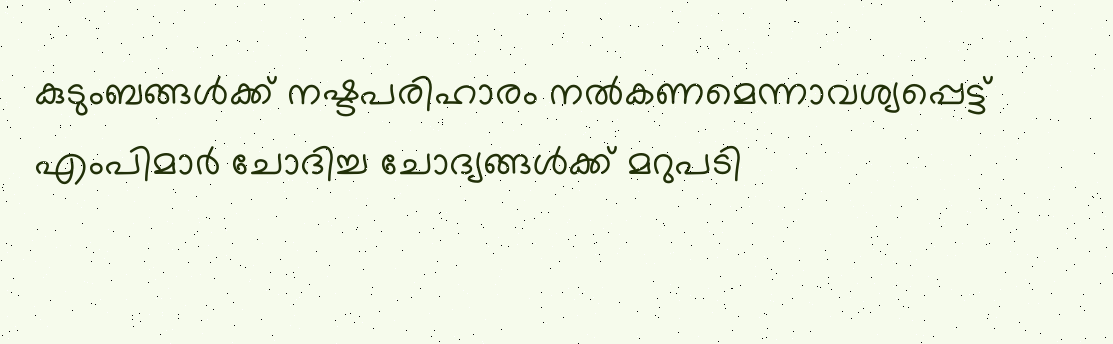കുടുംബങ്ങള്‍ക്ക് നഷ്ടപരിഹാരം നല്‍കണമെന്നാവശ്യപ്പെട്ട് എംപിമാര്‍ ചോദിച്ച ചോദ്യങ്ങള്‍ക്ക് മറുപടി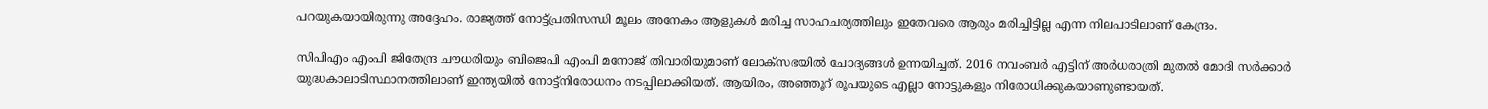പറയുകയായിരുന്നു അദ്ദേഹം. രാജ്യത്ത് നോട്ട്പ്രതിസന്ധി മൂലം അനേകം ആളുകള്‍ മരിച്ച സാഹചര്യത്തിലും ഇതേവരെ ആരും മരിച്ചിട്ടില്ല എന്ന നിലപാടിലാണ് കേന്ദ്രം.

സിപിഎം എംപി ജിതേന്ദ്ര ചൗധരിയും ബിജെപി എംപി മനോജ് തിവാരിയുമാണ് ലോക്‌സഭയില്‍ ചോദ്യങ്ങള്‍ ഉന്നയിച്ചത്. 2016 നവംബര്‍ എട്ടിന് അര്‍ധരാത്രി മുതല്‍ മോദി സര്‍ക്കാര്‍ യുദ്ധകാലാടിസ്ഥാനത്തിലാണ് ഇന്ത്യയില്‍ നോട്ട്‌നിരോധനം നടപ്പിലാക്കിയത്. ആയിരം, അഞ്ഞൂറ് രൂപയുടെ എല്ലാ നോട്ടുകളും നിരോധിക്കുകയാണുണ്ടായത്.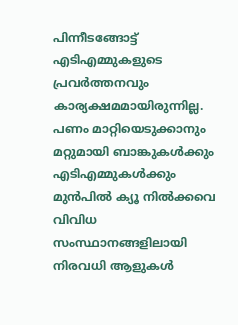പിന്നീടങ്ങോട്ട് എടിഎമ്മുകളുടെ പ്രവര്‍ത്തനവും കാര്യക്ഷമമായിരുന്നില്ല. പണം മാറ്റിയെടുക്കാനും മറ്റുമായി ബാങ്കുകള്‍ക്കും എടിഎമ്മുകള്‍ക്കും മുന്‍പില്‍ ക്യൂ നില്‍ക്കവെ വിവിധ സംസ്ഥാനങ്ങളിലായി നിരവധി ആളുകള്‍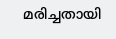മരിച്ചതായി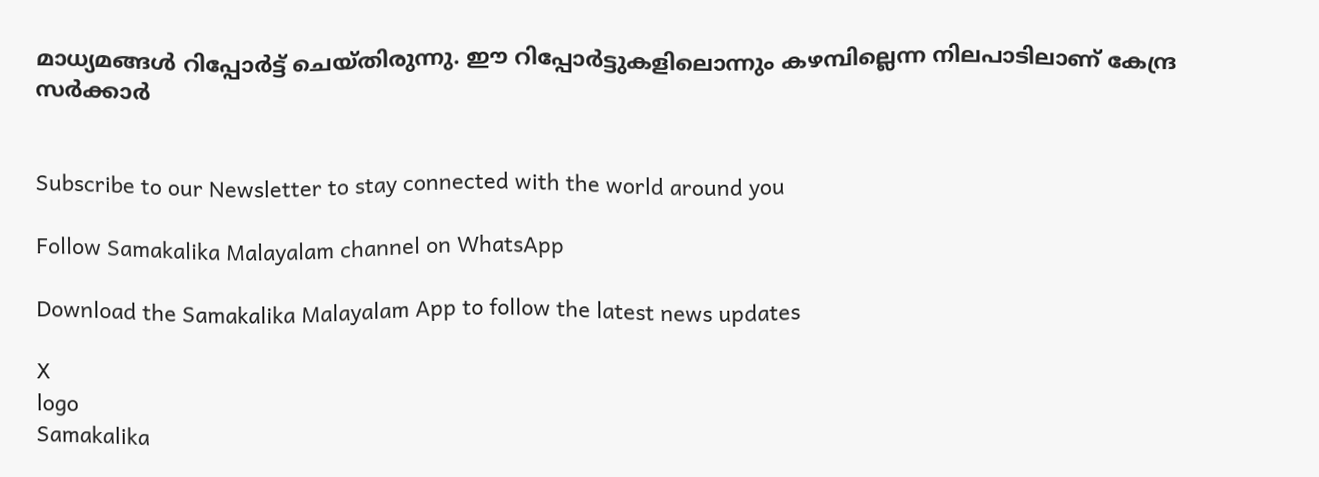മാധ്യമങ്ങള്‍ റിപ്പോര്‍ട്ട് ചെയ്തിരുന്നു. ഈ റിപ്പോര്‍ട്ടുകളിലൊന്നും കഴമ്പില്ലെന്ന നിലപാടിലാണ് കേന്ദ്ര സര്‍ക്കാര്‍


Subscribe to our Newsletter to stay connected with the world around you

Follow Samakalika Malayalam channel on WhatsApp

Download the Samakalika Malayalam App to follow the latest news updates

X
logo
Samakalika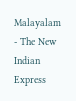Malayalam - The New Indian Express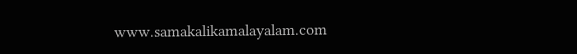www.samakalikamalayalam.com